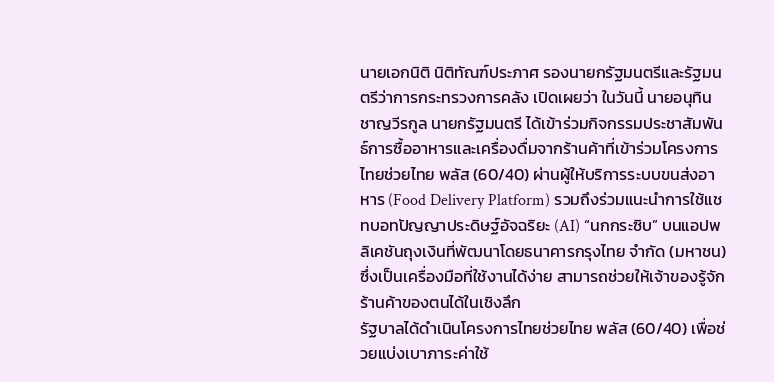นายเอกนิติ นิติทัณฑ์ประภาศ รองนายกรัฐมนตรีและรัฐมนตรีว่าการกระทรวงการคลัง เปิดเผยว่า ในวันนี้ นายอนุทิน ชาญวีรกูล นายกรัฐมนตรี ได้เข้าร่วมกิจกรรมประชาสัมพันธ์การซื้ออาหารและเครื่องดื่มจากร้านค้าที่เข้าร่วมโครงการไทยช่วยไทย พลัส (60/40) ผ่านผู้ให้บริการระบบขนส่งอาหาร (Food Delivery Platform) รวมถึงร่วมแนะนำการใช้แชทบอทปัญญาประดิษฐ์อัจฉริยะ (AI) “นกกระซิบ” บนแอปพลิเคชันถุงเงินที่พัฒนาโดยธนาคารกรุงไทย จำกัด (มหาชน) ซึ่งเป็นเครื่องมือที่ใช้งานได้ง่าย สามารถช่วยให้เจ้าของรู้จักร้านค้าของตนได้ในเชิงลึก
รัฐบาลได้ดำเนินโครงการไทยช่วยไทย พลัส (60/40) เพื่อช่วยแบ่งเบาภาระค่าใช้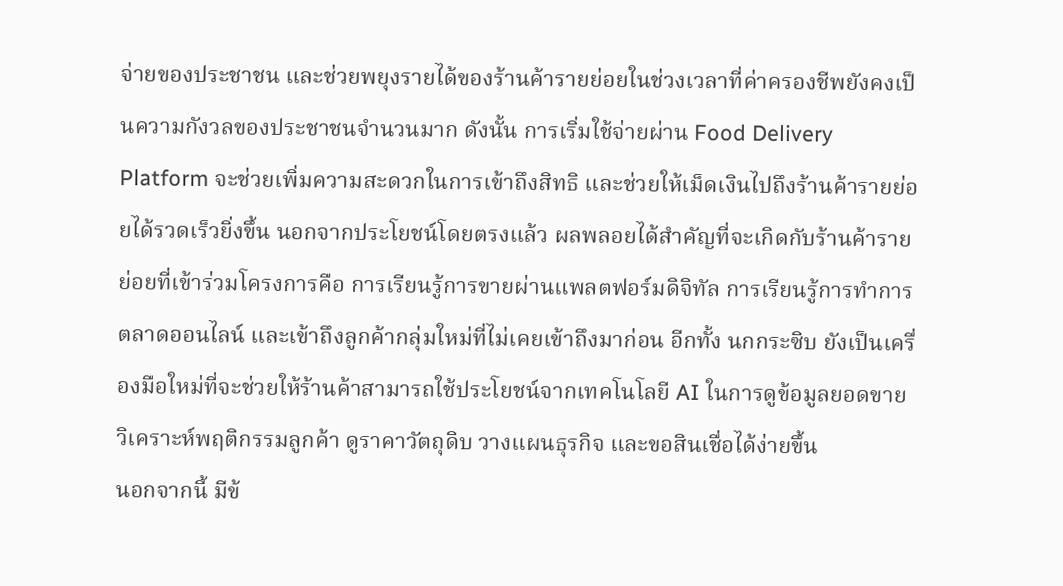จ่ายของประชาชน และช่วยพยุงรายได้ของร้านค้ารายย่อยในช่วงเวลาที่ค่าครองชีพยังคงเป็นความกังวลของประชาชนจำนวนมาก ดังนั้น การเริ่มใช้จ่ายผ่าน Food Delivery Platform จะช่วยเพิ่มความสะดวกในการเข้าถึงสิทธิ และช่วยให้เม็ดเงินไปถึงร้านค้ารายย่อยได้รวดเร็วยิ่งขึ้น นอกจากประโยชน์โดยตรงแล้ว ผลพลอยได้สำคัญที่จะเกิดกับร้านค้ารายย่อยที่เข้าร่วมโครงการคือ การเรียนรู้การขายผ่านแพลตฟอร์มดิจิทัล การเรียนรู้การทำการตลาดออนไลน์ และเข้าถึงลูกค้ากลุ่มใหม่ที่ไม่เคยเข้าถึงมาก่อน อีกทั้ง นกกระซิบ ยังเป็นเครื่องมือใหม่ที่จะช่วยให้ร้านค้าสามารถใช้ประโยชน์จากเทคโนโลยี AI ในการดูข้อมูลยอดขาย วิเคราะห์พฤติกรรมลูกค้า ดูราคาวัตถุดิบ วางแผนธุรกิจ และขอสินเชื่อได้ง่ายขึ้น
นอกจากนี้ มีข้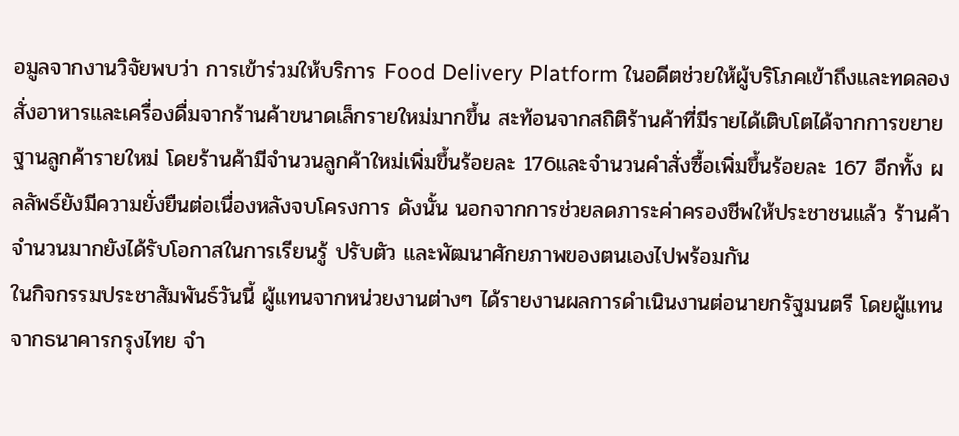อมูลจากงานวิจัยพบว่า การเข้าร่วมให้บริการ Food Delivery Platform ในอดีตช่วยให้ผู้บริโภคเข้าถึงและทดลองสั่งอาหารและเครื่องดื่มจากร้านค้าขนาดเล็กรายใหม่มากขึ้น สะท้อนจากสถิติร้านค้าที่มีรายได้เติบโตได้จากการขยายฐานลูกค้ารายใหม่ โดยร้านค้ามีจำนวนลูกค้าใหม่เพิ่มขึ้นร้อยละ 176และจำนวนคำสั่งซื้อเพิ่มขึ้นร้อยละ 167 อีกทั้ง ผลลัพธ์ยังมีความยั่งยืนต่อเนื่องหลังจบโครงการ ดังนั้น นอกจากการช่วยลดภาระค่าครองชีพให้ประชาชนแล้ว ร้านค้าจำนวนมากยังได้รับโอกาสในการเรียนรู้ ปรับตัว และพัฒนาศักยภาพของตนเองไปพร้อมกัน
ในกิจกรรมประชาสัมพันธ์วันนี้ ผู้แทนจากหน่วยงานต่างๆ ได้รายงานผลการดำเนินงานต่อนายกรัฐมนตรี โดยผู้แทนจากธนาคารกรุงไทย จำ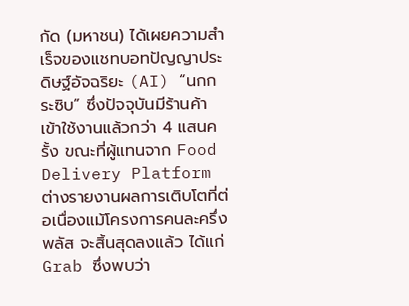กัด (มหาชน) ได้เผยความสำเร็จของแชทบอทปัญญาประดิษฐ์อัจฉริยะ (AI) “นกกระซิบ” ซึ่งปัจจุบันมีร้านค้าเข้าใช้งานแล้วกว่า 4 แสนครั้ง ขณะที่ผู้แทนจาก Food Delivery Platform ต่างรายงานผลการเติบโตที่ต่อเนื่องแม้โครงการคนละครึ่ง พลัส จะสิ้นสุดลงแล้ว ได้แก่ Grab ซึ่งพบว่า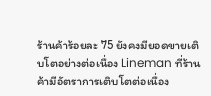ร้านค้าร้อยละ 75 ยังคงมียอดขายเติบโตอย่างต่อเนื่อง Lineman ที่ร้านค้ามีอัตราการเติบโตต่อเนื่อง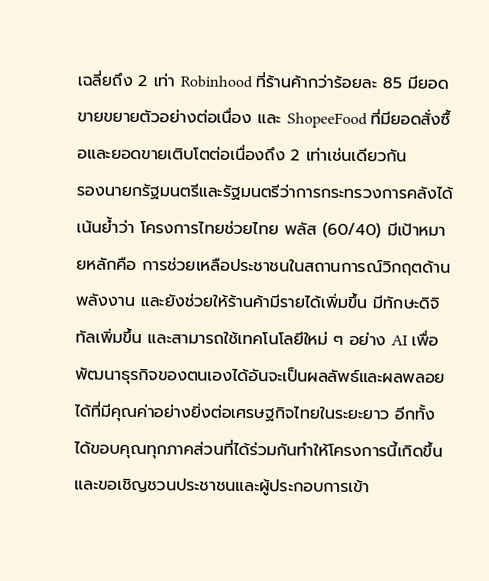เฉลี่ยถึง 2 เท่า Robinhood ที่ร้านค้ากว่าร้อยละ 85 มียอดขายขยายตัวอย่างต่อเนื่อง และ ShopeeFood ที่มียอดสั่งซื้อและยอดขายเติบโตต่อเนื่องถึง 2 เท่าเช่นเดียวกัน
รองนายกรัฐมนตรีและรัฐมนตรีว่าการกระทรวงการคลังได้เน้นย้ำว่า โครงการไทยช่วยไทย พลัส (60/40) มีเป้าหมายหลักคือ การช่วยเหลือประชาชนในสถานการณ์วิกฤตด้านพลังงาน และยังช่วยให้ร้านค้ามีรายได้เพิ่มขึ้น มีทักษะดิจิทัลเพิ่มขึ้น และสามารถใช้เทคโนโลยีใหม่ ๆ อย่าง AI เพื่อพัฒนาธุรกิจของตนเองได้อันจะเป็นผลลัพธ์และผลพลอยได้ที่มีคุณค่าอย่างยิ่งต่อเศรษฐกิจไทยในระยะยาว อีกทั้ง ได้ขอบคุณทุกภาคส่วนที่ได้ร่วมกันทำให้โครงการนี้เกิดขึ้น และขอเชิญชวนประชาชนและผู้ประกอบการเข้า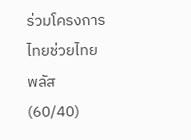ร่วมโครงการไทยช่วยไทย พลัส (60/40)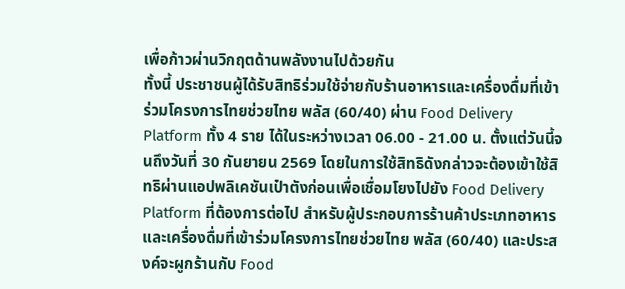เพื่อก้าวผ่านวิกฤตด้านพลังงานไปด้วยกัน
ทั้งนี้ ประชาชนผู้ได้รับสิทธิร่วมใช้จ่ายกับร้านอาหารและเครื่องดื่มที่เข้าร่วมโครงการไทยช่วยไทย พลัส (60/40) ผ่าน Food Delivery Platform ทั้ง 4 ราย ได้ในระหว่างเวลา 06.00 - 21.00 น. ตั้งแต่วันนี้จนถึงวันที่ 30 กันยายน 2569 โดยในการใช้สิทธิดังกล่าวจะต้องเข้าใช้สิทธิผ่านแอปพลิเคชันเป๋าตังก่อนเพื่อเชื่อมโยงไปยัง Food Delivery Platform ที่ต้องการต่อไป สำหรับผู้ประกอบการร้านค้าประเภทอาหารและเครื่องดื่มที่เข้าร่วมโครงการไทยช่วยไทย พลัส (60/40) และประสงค์จะผูกร้านกับ Food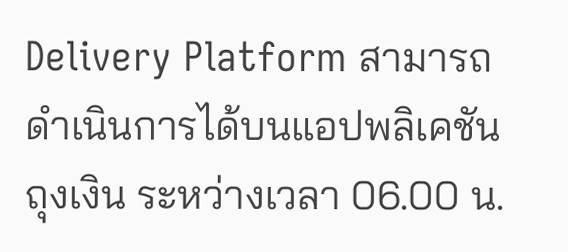Delivery Platform สามารถดำเนินการได้บนแอปพลิเคชันถุงเงิน ระหว่างเวลา 06.00 น.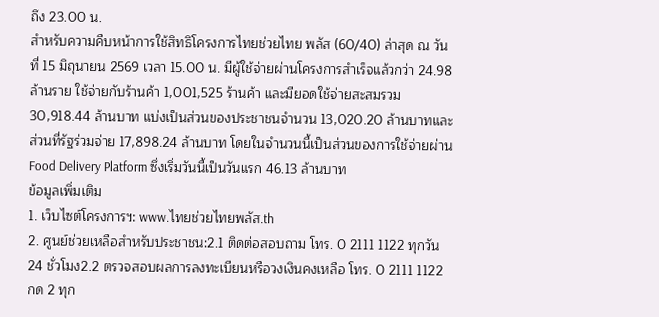ถึง 23.00 น.
สำหรับความคืบหน้าการใช้สิทธิโครงการไทยช่วยไทย พลัส (60/40) ล่าสุด ณ วันที่ 15 มิถุนายน 2569 เวลา 15.00 น. มีผู้ใช้จ่ายผ่านโครงการสำเร็จแล้วกว่า 24.98 ล้านราย ใช้จ่ายกับร้านค้า 1,001,525 ร้านค้า และมียอดใช้จ่ายสะสมรวม 30,918.44 ล้านบาท แบ่งเป็นส่วนของประชาชนจำนวน 13,020.20 ล้านบาทและส่วนที่รัฐร่วมจ่าย 17,898.24 ล้านบาท โดยในจำนวนนี้เป็นส่วนของการใช้จ่ายผ่าน Food Delivery Platform ซึ่งเริ่มวันนี้เป็นวันแรก 46.13 ล้านบาท
ข้อมูลเพิ่มเติม
1. เว็บไซต์โครงการฯ: www.ไทยช่วยไทยพลัส.th
2. ศูนย์ช่วยเหลือสำหรับประชาชน:2.1 ติดต่อสอบถาม โทร. 0 2111 1122 ทุกวัน 24 ชั่วโมง2.2 ตรวจสอบผลการลงทะเบียนหรือวงเงินคงเหลือ โทร. 0 2111 1122 กด 2 ทุก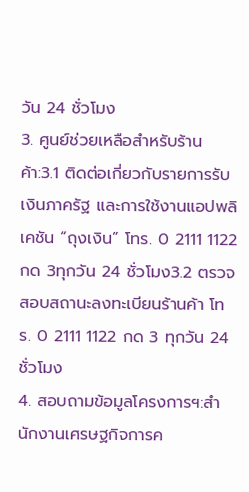วัน 24 ชั่วโมง
3. ศูนย์ช่วยเหลือสำหรับร้านค้า:3.1 ติดต่อเกี่ยวกับรายการรับเงินภาครัฐ และการใช้งานแอปพลิเคชัน “ถุงเงิน” โทร. 0 2111 1122 กด 3ทุกวัน 24 ชั่วโมง3.2 ตรวจสอบสถานะลงทะเบียนร้านค้า โทร. 0 2111 1122 กด 3 ทุกวัน 24 ชั่วโมง
4. สอบถามข้อมูลโครงการฯ:สำนักงานเศรษฐกิจการค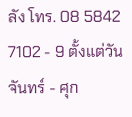ลัง โทร. 08 5842 7102 - 9 ตั้งแต่วันจันทร์ - ศุก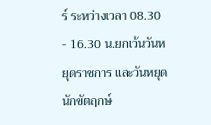ร์ ระหว่างเวลา 08.30 - 16.30 น.ยกเว้นวันหยุดราชการ และวันหยุดนักขัตฤกษ์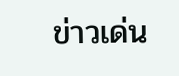ข่าวเด่น